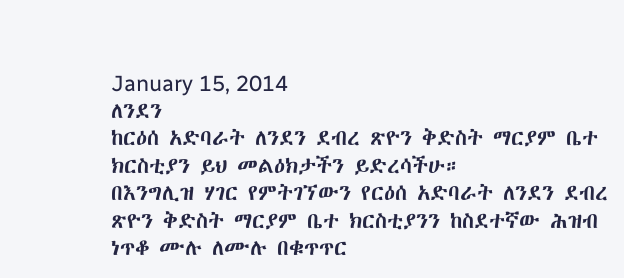January 15, 2014
ለንደን
ከርዕሰ አድባራት ለንደን ደብረ ጽዮን ቅድስት ማርያም ቤተ ክርስቲያን ይህ መልዕክታችን ይድረሳችሁ።
በእንግሊዝ ሃገር የምትገኘውን የርዕሰ አድባራት ለንደን ደብረ ጽዮን ቅድስት ማርያም ቤተ ክርስቲያንን ከስደተኛው ሕዝብ ነጥቆ ሙሉ ለሙሉ በቁጥጥር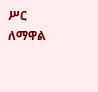ሥር ለማዋል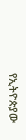የኢትዮጵያው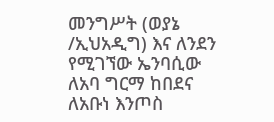መንግሥት (ወያኔ /ኢህአዲግ) እና ለንደን የሚገኘው ኤንባሲው ለአባ ግርማ ከበደና ለአቡነ እንጦስ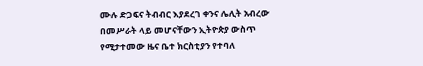ሙሉ ድጋፍና ትብብር እያደረገ ቀንና ሌሊት አብረው በመሥራት ላይ መሆናቸውን ኢትዮጵያ ውስጥ የሚታተመው ዜና ቤተ ክርስቲያን የተባለ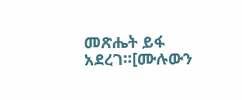መጽሔት ይፋ አደረገ።[ሙሉውን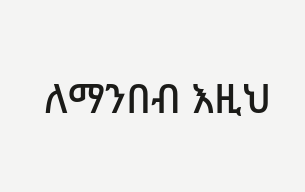ለማንበብ እዚህ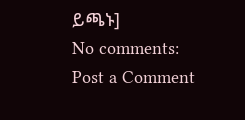ይጫኑ]
No comments:
Post a Comment